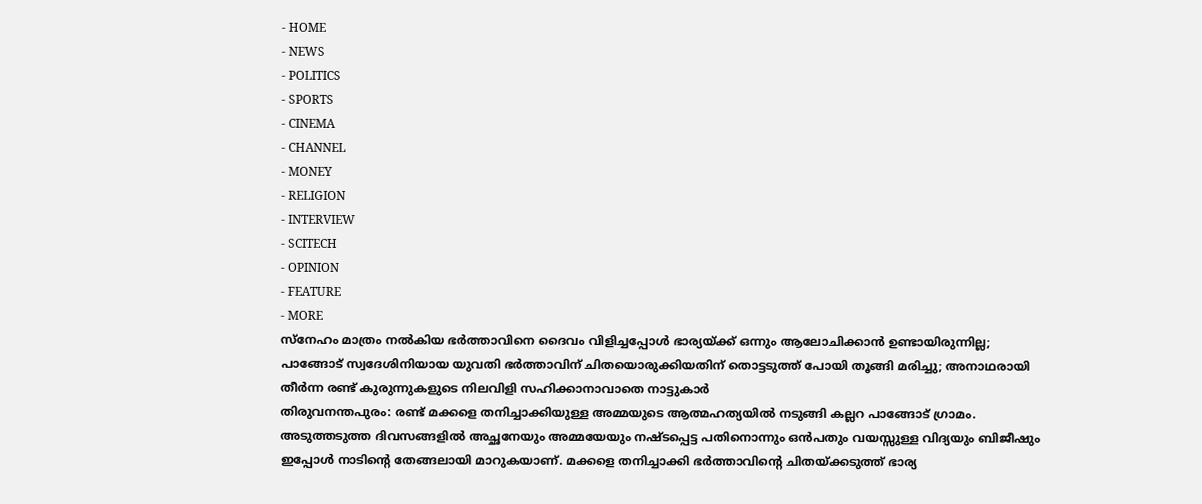- HOME
- NEWS
- POLITICS
- SPORTS
- CINEMA
- CHANNEL
- MONEY
- RELIGION
- INTERVIEW
- SCITECH
- OPINION
- FEATURE
- MORE
സ്നേഹം മാത്രം നൽകിയ ഭർത്താവിനെ ദൈവം വിളിച്ചപ്പോൾ ഭാര്യയ്ക്ക് ഒന്നും ആലോചിക്കാൻ ഉണ്ടായിരുന്നില്ല; പാങ്ങോട് സ്വദേശിനിയായ യുവതി ഭർത്താവിന് ചിതയൊരുക്കിയതിന് തൊട്ടടുത്ത് പോയി തൂങ്ങി മരിച്ചു; അനാഥരായി തീർന്ന രണ്ട് കുരുന്നുകളുടെ നിലവിളി സഹിക്കാനാവാതെ നാട്ടുകാർ
തിരുവനന്തപുരം: രണ്ട് മക്കളെ തനിച്ചാക്കിയുള്ള അമ്മയുടെ ആത്മഹത്യയിൽ നടുങ്ങി കല്ലറ പാങ്ങോട് ഗ്രാമം. അടുത്തടുത്ത ദിവസങ്ങളിൽ അച്ഛനേയും അമ്മയേയും നഷ്ടപ്പെട്ട പതിനൊന്നും ഒൻപതും വയസ്സുള്ള വിദ്യയും ബിജീഷും ഇപ്പോൾ നാടിന്റെ തേങ്ങലായി മാറുകയാണ്. മക്കളെ തനിച്ചാക്കി ഭർത്താവിന്റെ ചിതയ്ക്കടുത്ത് ഭാര്യ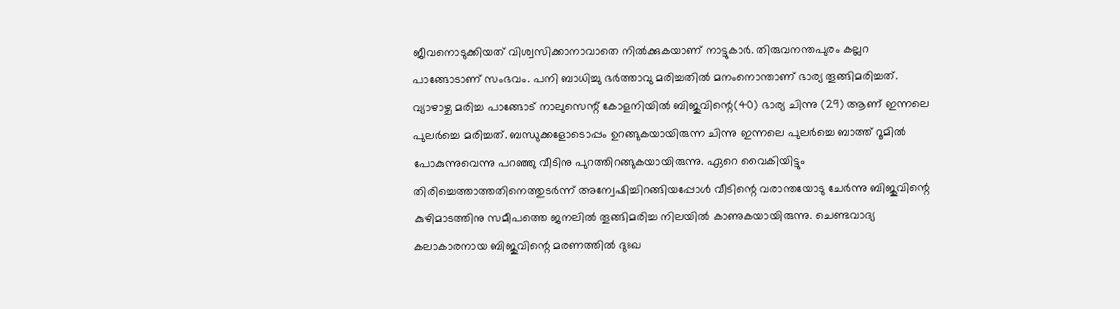ജീവനൊടുക്കിയത് വിശ്വസിക്കാനാവാതെ നിൽക്കുകയാണ് നാട്ടുകാർ. തിരുവനന്തപുരം കല്ലറ പാങ്ങോടാണ് സംഭവം. പനി ബാധിച്ചു ഭർത്താവു മരിച്ചതിൽ മനംനൊന്താണ് ഭാര്യ തൂങ്ങിമരിച്ചത്. വ്യാഴാഴ്ച മരിച്ച പാങ്ങോട് നാലുസെന്റ് കോളനിയിൽ ബിജുവിന്റെ(40) ഭാര്യ ചിന്നു (29) ആണ് ഇന്നലെ പുലർച്ചെ മരിച്ചത്. ബന്ധുക്കളോടൊപ്പം ഉറങ്ങുകയായിരുന്ന ചിന്നു ഇന്നലെ പുലർച്ചെ ബാത്ത് റൂമിൽ പോകുന്നുവെന്നു പറഞ്ഞു വീടിനു പുറത്തിറങ്ങുകയായിരുന്നു. ഏറെ വൈകിയിട്ടും തിരിച്ചെത്താത്തതിനെത്തുടർന്ന് അന്വേഷിച്ചിറങ്ങിയപ്പോൾ വീടിന്റെ വരാന്തയോടു ചേർന്നു ബിജുവിന്റെ കുഴിമാടത്തിനു സമീപത്തെ ജനലിൽ തൂങ്ങിമരിച്ച നിലയിൽ കാണുകയായിരുന്നു. ചെണ്ടവാദ്യ കലാകാരനായ ബിജുവിന്റെ മരണത്തിൽ ദുഃഖ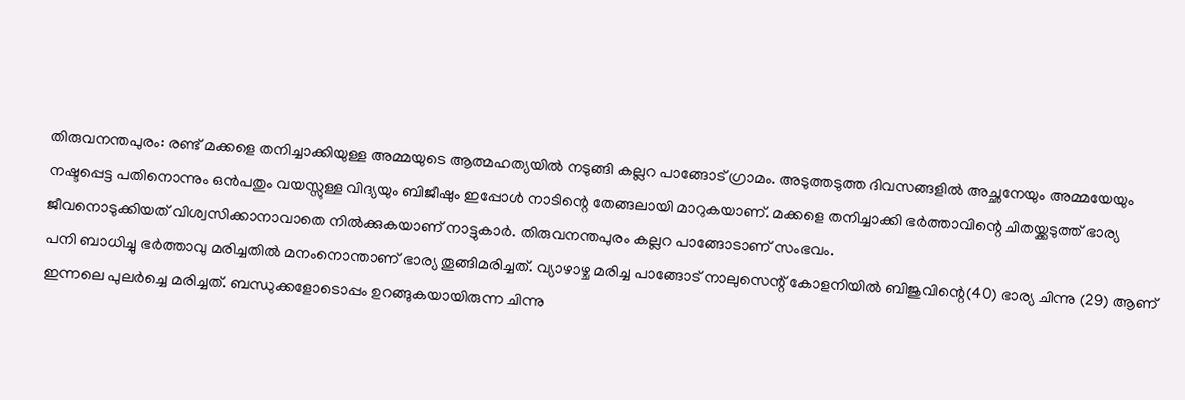തിരുവനന്തപുരം: രണ്ട് മക്കളെ തനിച്ചാക്കിയുള്ള അമ്മയുടെ ആത്മഹത്യയിൽ നടുങ്ങി കല്ലറ പാങ്ങോട് ഗ്രാമം. അടുത്തടുത്ത ദിവസങ്ങളിൽ അച്ഛനേയും അമ്മയേയും നഷ്ടപ്പെട്ട പതിനൊന്നും ഒൻപതും വയസ്സുള്ള വിദ്യയും ബിജീഷും ഇപ്പോൾ നാടിന്റെ തേങ്ങലായി മാറുകയാണ്. മക്കളെ തനിച്ചാക്കി ഭർത്താവിന്റെ ചിതയ്ക്കടുത്ത് ഭാര്യ ജീവനൊടുക്കിയത് വിശ്വസിക്കാനാവാതെ നിൽക്കുകയാണ് നാട്ടുകാർ. തിരുവനന്തപുരം കല്ലറ പാങ്ങോടാണ് സംഭവം.
പനി ബാധിച്ചു ഭർത്താവു മരിച്ചതിൽ മനംനൊന്താണ് ഭാര്യ തൂങ്ങിമരിച്ചത്. വ്യാഴാഴ്ച മരിച്ച പാങ്ങോട് നാലുസെന്റ് കോളനിയിൽ ബിജുവിന്റെ(40) ഭാര്യ ചിന്നു (29) ആണ് ഇന്നലെ പുലർച്ചെ മരിച്ചത്. ബന്ധുക്കളോടൊപ്പം ഉറങ്ങുകയായിരുന്ന ചിന്നു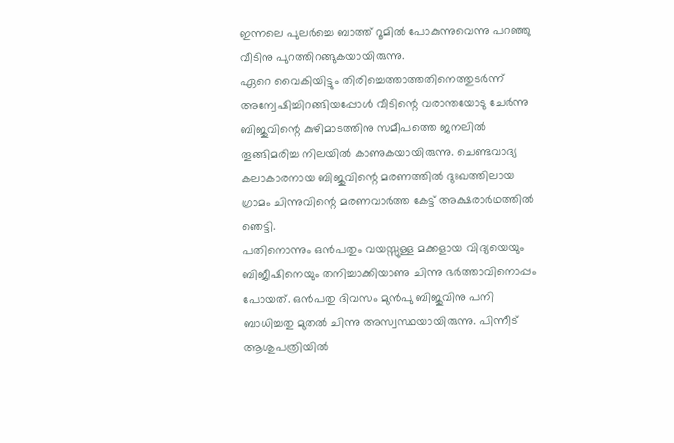ഇന്നലെ പുലർച്ചെ ബാത്ത് റൂമിൽ പോകുന്നുവെന്നു പറഞ്ഞു വീടിനു പുറത്തിറങ്ങുകയായിരുന്നു.
ഏറെ വൈകിയിട്ടും തിരിച്ചെത്താത്തതിനെത്തുടർന്ന് അന്വേഷിച്ചിറങ്ങിയപ്പോൾ വീടിന്റെ വരാന്തയോടു ചേർന്നു ബിജുവിന്റെ കുഴിമാടത്തിനു സമീപത്തെ ജനലിൽ തൂങ്ങിമരിച്ച നിലയിൽ കാണുകയായിരുന്നു. ചെണ്ടവാദ്യ കലാകാരനായ ബിജുവിന്റെ മരണത്തിൽ ദുഃഖത്തിലായ ഗ്രാമം ചിന്നുവിന്റെ മരണവാർത്ത കേട്ട് അക്ഷരാർഥത്തിൽ ഞെട്ടി.
പതിനൊന്നും ഒൻപതും വയസ്സുള്ള മക്കളായ വിദ്യയെയും ബിജീഷിനെയും തനിച്ചാക്കിയാണു ചിന്നു ഭർത്താവിനൊപ്പം പോയത്. ഒൻപതു ദിവസം മുൻപു ബിജുവിനു പനി ബാധിച്ചതു മുതൽ ചിന്നു അസ്വസ്ഥയായിരുന്നു. പിന്നീട് ആശുപത്രിയിൽ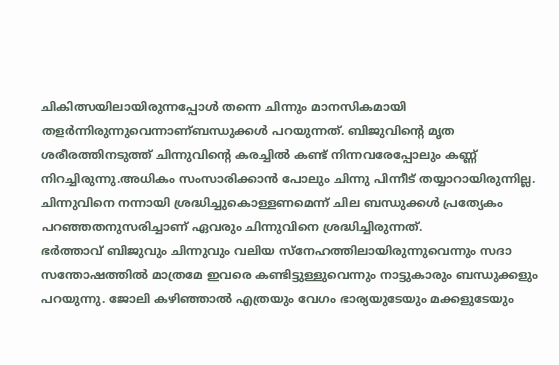ചികിത്സയിലായിരുന്നപ്പോൾ തന്നെ ചിന്നും മാനസികമായി തളർന്നിരുന്നുവെന്നാണ്ബന്ധുക്കൾ പറയുന്നത്. ബിജുവിന്റെ മൃത ശരീരത്തിനടുത്ത് ചിന്നുവിന്റെ കരച്ചിൽ കണ്ട് നിന്നവരേപ്പോലും കണ്ണ് നിറച്ചിരുന്നു.അധികം സംസാരിക്കാൻ പോലും ചിന്നു പിന്നീട് തയ്യാറായിരുന്നില്ല. ചിന്നുവിനെ നന്നായി ശ്രദ്ധിച്ചുകൊള്ളണമെന്ന് ചില ബന്ധുക്കൾ പ്രത്യേകം പറഞ്ഞതനുസരിച്ചാണ് ഏവരും ചിന്നുവിനെ ശ്രദ്ധിച്ചിരുന്നത്.
ഭർത്താവ് ബിജുവും ചിന്നുവും വലിയ സ്നേഹത്തിലായിരുന്നുവെന്നും സദാ സന്തോഷത്തിൽ മാത്രമേ ഇവരെ കണ്ടിട്ടുള്ളുവെന്നും നാട്ടുകാരും ബന്ധുക്കളും പറയുന്നു. ജോലി കഴിഞ്ഞാൽ എത്രയും വേഗം ഭാര്യയുടേയും മക്കളുടേയും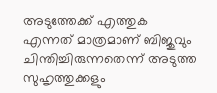അടുത്തേക്ക് എത്തുക എന്നത് മാത്രമാണ് ബിജുവും ചിന്തിച്ചിരുന്നതെന്ന് അടുത്ത സുഹൃത്തുക്കളും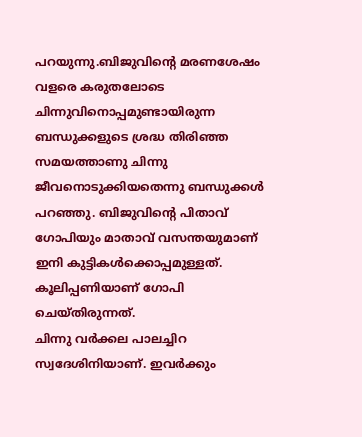പറയുന്നു.ബിജുവിന്റെ മരണശേഷം വളരെ കരുതലോടെ ചിന്നുവിനൊപ്പമുണ്ടായിരുന്ന ബന്ധുക്കളുടെ ശ്രദ്ധ തിരിഞ്ഞ സമയത്താണു ചിന്നു ജീവനൊടുക്കിയതെന്നു ബന്ധുക്കൾ പറഞ്ഞു. ബിജുവിന്റെ പിതാവ് ഗോപിയും മാതാവ് വസന്തയുമാണ് ഇനി കുട്ടികൾക്കൊപ്പമുള്ളത്. കൂലിപ്പണിയാണ് ഗോപി ചെയ്തിരുന്നത്.
ചിന്നു വർക്കല പാലച്ചിറ സ്വദേശിനിയാണ്. ഇവർക്കും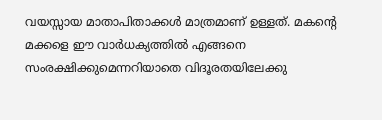വയസ്സായ മാതാപിതാക്കൾ മാത്രമാണ് ഉള്ളത്. മകന്റെ മക്കളെ ഈ വാർധക്യത്തിൽ എങ്ങനെ സംരക്ഷിക്കുമെന്നറിയാതെ വിദൂരതയിലേക്കു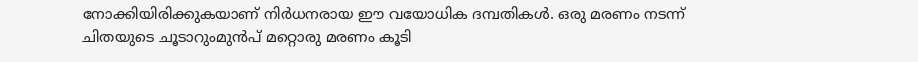നോക്കിയിരിക്കുകയാണ് നിർധനരായ ഈ വയോധിക ദമ്പതികൾ. ഒരു മരണം നടന്ന് ചിതയുടെ ചൂടാറുംമുൻപ് മറ്റൊരു മരണം കൂടി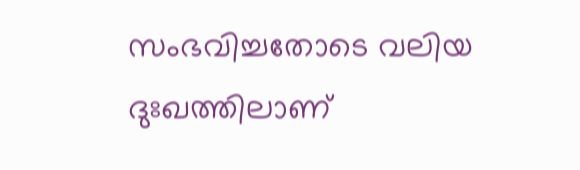സംഭവിച്ചതോടെ വലിയ ദുഃഖത്തിലാണ്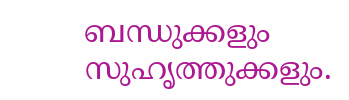ബന്ധുക്കളും സുഹൃത്തുക്കളും.